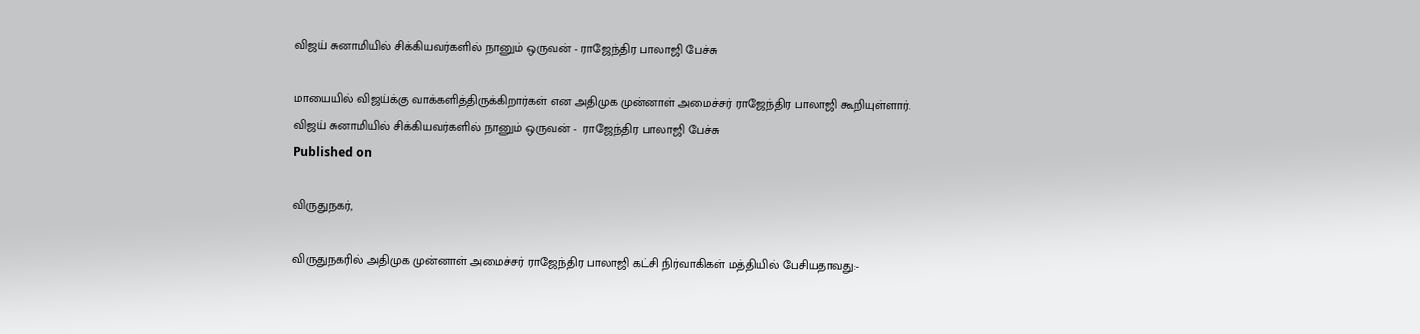விஜய் சுனாமியில் சிக்கியவர்களில் நானும் ஒருவன் - ராஜேந்திர பாலாஜி பேச்சு

மாயையில் விஜய்க்கு வாக்களித்திருக்கிறார்கள் என அதிமுக முன்னாள் அமைச்சர் ராஜேந்திர பாலாஜி கூறியுள்ளார்.
விஜய் சுனாமியில் சிக்கியவர்களில் நானும் ஒருவன் -  ராஜேந்திர பாலாஜி பேச்சு
Published on

விருதுநகர்,

விருதுநகரில் அதிமுக முன்னாள் அமைச்சர் ராஜேந்திர பாலாஜி கட்சி நிர்வாகிகள் மத்தியில் பேசியதாவது:-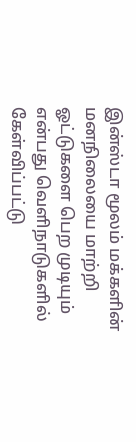இன்ஸ்டா மூலம் மக்களின் மனநிலையை மாற்றி ஓட்டுகளை பெற முடியும் என்பது வெளிநாடுகளில் கேள்விப்பட்டு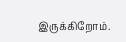இருக்கிறோம்.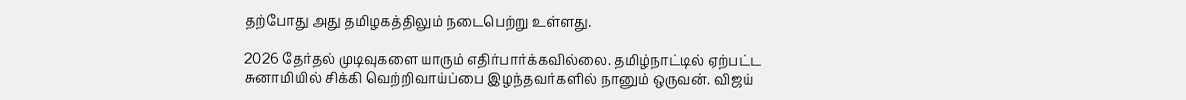தற்போது அது தமிழகத்திலும் நடைபெற்று உள்ளது.

2026 தேர்தல் முடிவுகளை யாரும் எதிர்பார்க்கவில்லை. தமிழ்நாட்டில் ஏற்பட்ட சுனாமியில் சிக்கி வெற்றிவாய்ப்பை இழந்தவர்களில் நானும் ஒருவன். விஜய்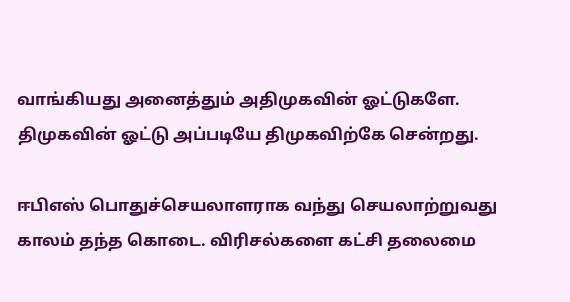வாங்கியது அனைத்தும் அதிமுகவின் ஓட்டுகளே. திமுகவின் ஓட்டு அப்படியே திமுகவிற்கே சென்றது.

ஈபிஎஸ் பொதுச்செயலாளராக வந்து செயலாற்றுவது காலம் தந்த கொடை. விரிசல்களை கட்சி தலைமை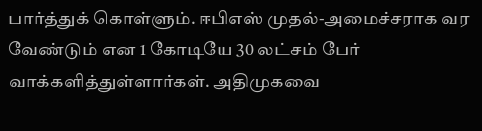பார்த்துக் கொள்ளும். ஈபிஎஸ் முதல்-அமைச்சராக வர வேண்டும் என 1 கோடியே 30 லட்சம் பேர் வாக்களித்துள்ளார்கள். அதிமுகவை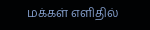மக்கள் எளிதில்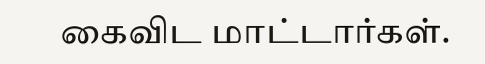கைவிட மாட்டார்கள்.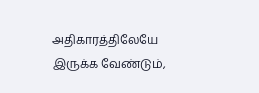அதிகாரத்திலேயே இருக்க வேண்டும்,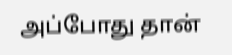அப்போது தான்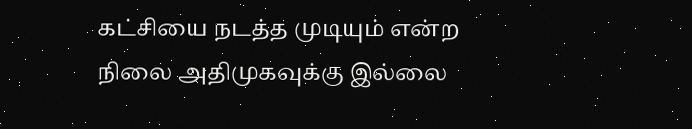கட்சியை நடத்த முடியும் என்ற நிலை அதிமுகவுக்கு இல்லை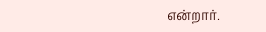என்றார்.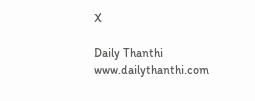X

Daily Thanthi
www.dailythanthi.com